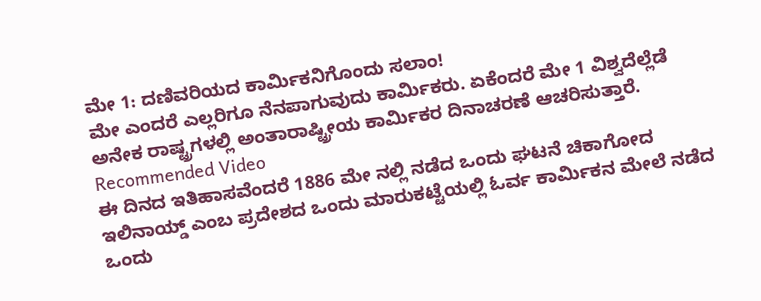ಮೇ 1: ದಣಿವರಿಯದ ಕಾರ್ಮಿಕನಿಗೊಂದು ಸಲಾಂ!
ಮೇ ಎಂದರೆ ಎಲ್ಲರಿಗೂ ನೆನಪಾಗುವುದು ಕಾರ್ಮಿಕರು. ಏಕೆಂದರೆ ಮೇ 1 ವಿಶ್ವದೆಲ್ಲೆಡೆ ಅನೇಕ ರಾಷ್ಟ್ರಗಳಲ್ಲಿ ಅಂತಾರಾಷ್ಟ್ರೀಯ ಕಾರ್ಮಿಕರ ದಿನಾಚರಣೆ ಆಚರಿಸುತ್ತಾರೆ.
Recommended Video
ಈ ದಿನದ ಇತಿಹಾಸವೆಂದರೆ 1886 ಮೇ ನಲ್ಲಿ ನಡೆದ ಒಂದು ಘಟನೆ ಚಿಕಾಗೋದ ಇಲಿನಾಯ್ಡ್ ಎಂಬ ಪ್ರದೇಶದ ಒಂದು ಮಾರುಕಟ್ಟೆಯಲ್ಲಿ ಓರ್ವ ಕಾರ್ಮಿಕನ ಮೇಲೆ ನಡೆದ ಒಂದು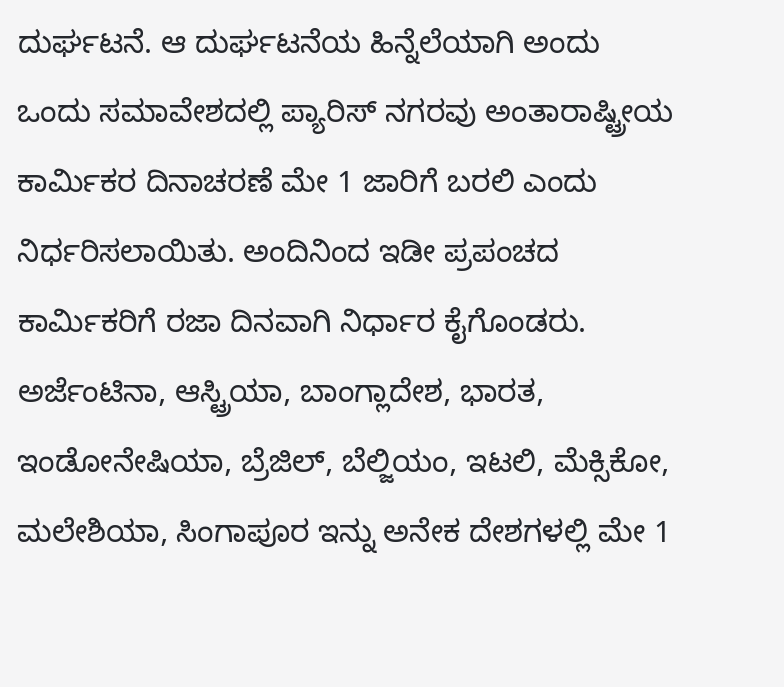ದುರ್ಘಟನೆ. ಆ ದುರ್ಘಟನೆಯ ಹಿನ್ನೆಲೆಯಾಗಿ ಅಂದು ಒಂದು ಸಮಾವೇಶದಲ್ಲಿ ಪ್ಯಾರಿಸ್ ನಗರವು ಅಂತಾರಾಷ್ಟ್ರೀಯ ಕಾರ್ಮಿಕರ ದಿನಾಚರಣೆ ಮೇ 1 ಜಾರಿಗೆ ಬರಲಿ ಎಂದು ನಿರ್ಧರಿಸಲಾಯಿತು. ಅಂದಿನಿಂದ ಇಡೀ ಪ್ರಪಂಚದ ಕಾರ್ಮಿಕರಿಗೆ ರಜಾ ದಿನವಾಗಿ ನಿರ್ಧಾರ ಕೈಗೊಂಡರು.
ಅರ್ಜೆಂಟಿನಾ, ಆಸ್ಟ್ರಿಯಾ, ಬಾಂಗ್ಲಾದೇಶ, ಭಾರತ, ಇಂಡೋನೇಷಿಯಾ, ಬ್ರೆಜಿಲ್, ಬೆಲ್ಜಿಯಂ, ಇಟಲಿ, ಮೆಕ್ಸಿಕೋ, ಮಲೇಶಿಯಾ, ಸಿಂಗಾಪೂರ ಇನ್ನು ಅನೇಕ ದೇಶಗಳಲ್ಲಿ ಮೇ 1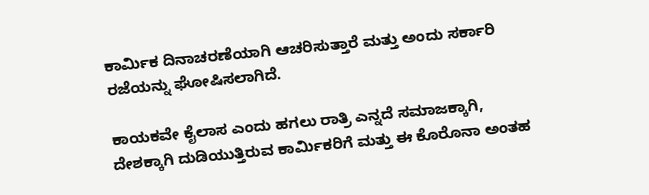ಕಾರ್ಮಿಕ ದಿನಾಚರಣೆಯಾಗಿ ಆಚರಿಸುತ್ತಾರೆ ಮತ್ತು ಅಂದು ಸರ್ಕಾರಿ ರಜೆಯನ್ನು ಘೋಷಿಸಲಾಗಿದೆ.

ಕಾಯಕವೇ ಕೈಲಾಸ ಎಂದು ಹಗಲು ರಾತ್ರಿ ಎನ್ನದೆ ಸಮಾಜಕ್ಕಾಗಿ, ದೇಶಕ್ಕಾಗಿ ದುಡಿಯುತ್ತಿರುವ ಕಾರ್ಮಿಕರಿಗೆ ಮತ್ತು ಈ ಕೊರೊನಾ ಅಂತಹ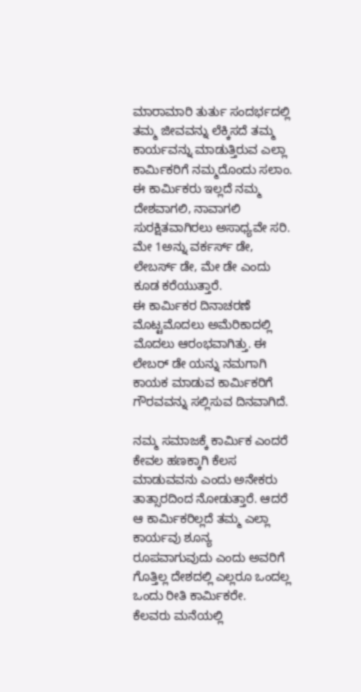ಮಾರಾಮಾರಿ ತುರ್ತು ಸಂದರ್ಭದಲ್ಲಿ ತಮ್ಮ ಜೀವವನ್ನು ಲೆಕ್ಕಿಸದೆ ತಮ್ಮ ಕಾರ್ಯವನ್ನು ಮಾಡುತ್ತಿರುವ ಎಲ್ಲಾ ಕಾರ್ಮಿಕರಿಗೆ ನಮ್ಮದೊಂದು ಸಲಾಂ.
ಈ ಕಾರ್ಮಿಕರು ಇಲ್ಲದೆ ನಮ್ಮ ದೇಶವಾಗಲಿ, ನಾವಾಗಲಿ ಸುರಕ್ಷಿತವಾಗಿರಲು ಅಸಾಧ್ಯವೇ ಸರಿ. ಮೇ 1ಅನ್ನು ವರ್ಕರ್ಸ್ ಡೇ, ಲೇಬರ್ಸ್ ಡೇ, ಮೇ ಡೇ ಎಂದು ಕೂಡ ಕರೆಯುತ್ತಾರೆ.
ಈ ಕಾರ್ಮಿಕರ ದಿನಾಚರಣೆ ಮೊಟ್ಟಮೊದಲು ಅಮೆರಿಕಾದಲ್ಲಿ ಮೊದಲು ಆರಂಭವಾಗಿತ್ತು. ಈ ಲೇಬರ್ ಡೇ ಯನ್ನು ನಮಗಾಗಿ ಕಾಯಕ ಮಾಡುವ ಕಾರ್ಮಿಕರಿಗೆ ಗೌರವವನ್ನು ಸಲ್ಲಿಸುವ ದಿನವಾಗಿದೆ.

ನಮ್ಮ ಸಮಾಜಕ್ಕೆ ಕಾರ್ಮಿಕ ಎಂದರೆ ಕೇವಲ ಹಣಕ್ಕಾಗಿ ಕೆಲಸ ಮಾಡುವವನು ಎಂದು ಅನೇಕರು ತಾತ್ಸಾರದಿಂದ ನೋಡುತ್ತಾರೆ. ಆದರೆ ಆ ಕಾರ್ಮಿಕರಿಲ್ಲದೆ ತಮ್ಮ ಎಲ್ಲಾ ಕಾರ್ಯವು ಶೂನ್ಯ ರೂಪವಾಗುವುದು ಎಂದು ಅವರಿಗೆ ಗೊತ್ತಿಲ್ಲ ದೇಶದಲ್ಲಿ ಎಲ್ಲರೂ ಒಂದಲ್ಲ ಒಂದು ರೀತಿ ಕಾರ್ಮಿಕರೇ.
ಕೆಲವರು ಮನೆಯಲ್ಲಿ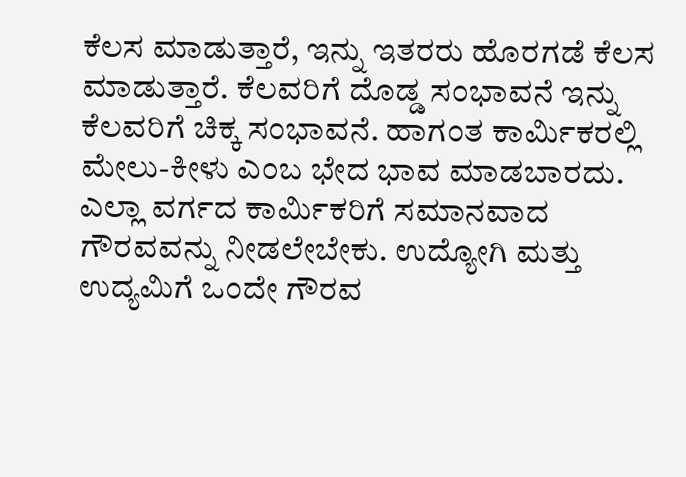ಕೆಲಸ ಮಾಡುತ್ತಾರೆ, ಇನ್ನು ಇತರರು ಹೊರಗಡೆ ಕೆಲಸ ಮಾಡುತ್ತಾರೆ. ಕೆಲವರಿಗೆ ದೊಡ್ಡ ಸಂಭಾವನೆ ಇನ್ನು ಕೆಲವರಿಗೆ ಚಿಕ್ಕ ಸಂಭಾವನೆ. ಹಾಗಂತ ಕಾರ್ಮಿಕರಲ್ಲಿ ಮೇಲು-ಕೀಳು ಎಂಬ ಭೇದ ಭಾವ ಮಾಡಬಾರದು. ಎಲ್ಲಾ ವರ್ಗದ ಕಾರ್ಮಿಕರಿಗೆ ಸಮಾನವಾದ ಗೌರವವನ್ನು ನೀಡಲೇಬೇಕು. ಉದ್ಯೋಗಿ ಮತ್ತು ಉದ್ಯಮಿಗೆ ಒಂದೇ ಗೌರವ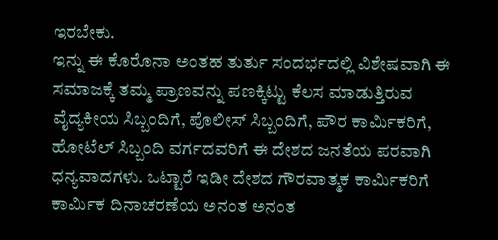ಇರಬೇಕು.
ಇನ್ನು ಈ ಕೊರೊನಾ ಅಂತಹ ತುರ್ತು ಸಂದರ್ಭದಲ್ಲಿ ವಿಶೇಷವಾಗಿ ಈ ಸಮಾಜಕ್ಕೆ ತಮ್ಮ ಪ್ರಾಣವನ್ನು ಪಣಕ್ಕಿಟ್ಟು ಕೆಲಸ ಮಾಡುತ್ತಿರುವ ವೈದ್ಯಕೀಯ ಸಿಬ್ಬಂದಿಗೆ, ಪೊಲೀಸ್ ಸಿಬ್ಬಂದಿಗೆ, ಪೌರ ಕಾರ್ಮಿಕರಿಗೆ, ಹೋಟೆಲ್ ಸಿಬ್ಬಂದಿ ವರ್ಗದವರಿಗೆ ಈ ದೇಶದ ಜನತೆಯ ಪರವಾಗಿ ಧನ್ಯವಾದಗಳು. ಒಟ್ಟಾರೆ ಇಡೀ ದೇಶದ ಗೌರವಾತ್ಮಕ ಕಾರ್ಮಿಕರಿಗೆ ಕಾರ್ಮಿಕ ದಿನಾಚರಣೆಯ ಅನಂತ ಅನಂತ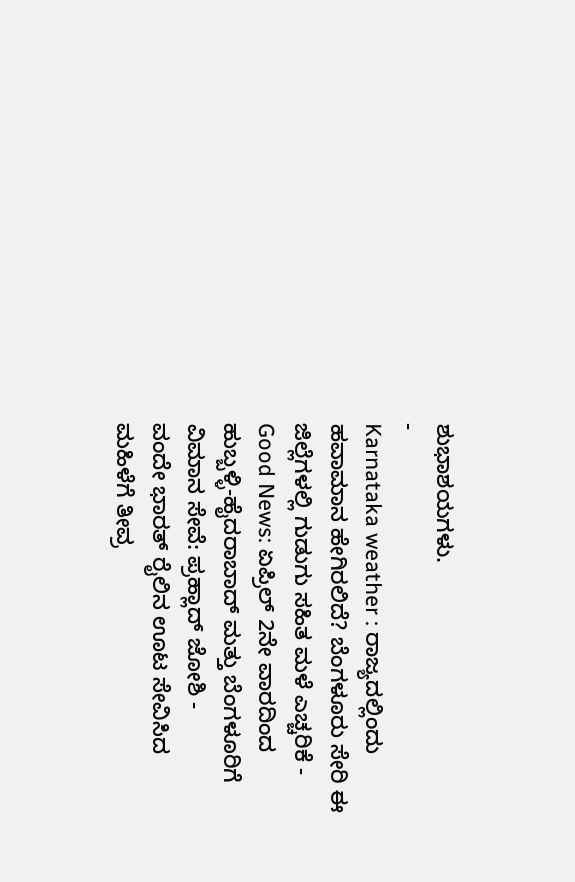ಶುಭಾಶಯಗಳು.
-
Karnataka weather : ರಾಜ್ಯದಲ್ಲಿಂದು ಹವಾಮಾನ ಹೇಗಿರಲಿದೆ? ಬೆಂಗಳೂರು ಸೇರಿ ಈ ಜಿಲ್ಲೆಗಳಲ್ಲಿ ಗುಡುಗು ಸಹಿತ ಮಳೆ ಎಚ್ಚರಿಕೆ -
Good News: ಏಪ್ರಿಲ್ 2ನೇ ವಾರದಿಂದ ಹುಬ್ಬಳ್ಳಿ-ಹೈದರಾಬಾದ್ ಮತ್ತು ಬೆಂಗಳೂರಿಗೆ ವಿಮಾನ ಸೇವೆ: ಪ್ರಹ್ಲಾದ್ ಜೋಶಿ -
ವಂದೇ ಭಾರತ್ ರೈಲಿನ ಊಟ ಸೇವಿಸಿದ ಮಹಿಳೆಗೆ ತೀವ್ರ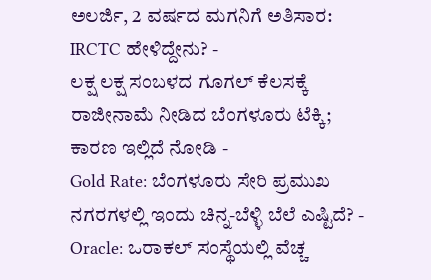ಅಲರ್ಜಿ, 2 ವರ್ಷದ ಮಗನಿಗೆ ಅತಿಸಾರ: IRCTC ಹೇಳಿದ್ದೇನು? -
ಲಕ್ಷ ಲಕ್ಷ ಸಂಬಳದ ಗೂಗಲ್ ಕೆಲಸಕ್ಕೆ ರಾಜೀನಾಮೆ ನೀಡಿದ ಬೆಂಗಳೂರು ಟೆಕ್ಕಿ; ಕಾರಣ ಇಲ್ಲಿದೆ ನೋಡಿ -
Gold Rate: ಬೆಂಗಳೂರು ಸೇರಿ ಪ್ರಮುಖ ನಗರಗಳಲ್ಲಿ ಇಂದು ಚಿನ್ನ-ಬೆಳ್ಳಿ ಬೆಲೆ ಎಷ್ಟಿದೆ? -
Oracle: ಒರಾಕಲ್ ಸಂಸ್ಥೆಯಲ್ಲಿ ವೆಚ್ಚ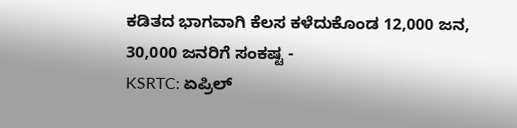ಕಡಿತದ ಭಾಗವಾಗಿ ಕೆಲಸ ಕಳೆದುಕೊಂಡ 12,000 ಜನ, 30,000 ಜನರಿಗೆ ಸಂಕಷ್ಟ -
KSRTC: ಏಪ್ರಿಲ್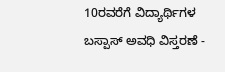10ರವರೆಗೆ ವಿದ್ಯಾರ್ಥಿಗಳ ಬಸ್ಪಾಸ್ ಅವಧಿ ವಿಸ್ತರಣೆ -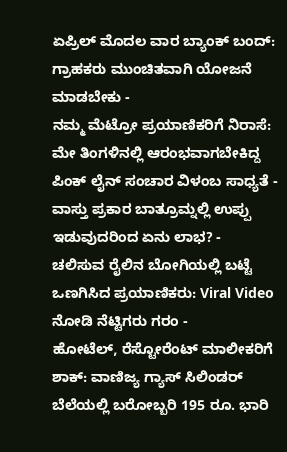ಏಪ್ರಿಲ್ ಮೊದಲ ವಾರ ಬ್ಯಾಂಕ್ ಬಂದ್: ಗ್ರಾಹಕರು ಮುಂಚಿತವಾಗಿ ಯೋಜನೆ ಮಾಡಬೇಕು -
ನಮ್ಮ ಮೆಟ್ರೋ ಪ್ರಯಾಣಿಕರಿಗೆ ನಿರಾಸೆ: ಮೇ ತಿಂಗಳಿನಲ್ಲಿ ಆರಂಭವಾಗಬೇಕಿದ್ದ ಪಿಂಕ್ ಲೈನ್ ಸಂಚಾರ ವಿಳಂಬ ಸಾಧ್ಯತೆ -
ವಾಸ್ತು ಪ್ರಕಾರ ಬಾತ್ರೂಮ್ನಲ್ಲಿ ಉಪ್ಪು ಇಡುವುದರಿಂದ ಏನು ಲಾಭ? -
ಚಲಿಸುವ ರೈಲಿನ ಬೋಗಿಯಲ್ಲಿ ಬಟ್ಟೆ ಒಣಗಿಸಿದ ಪ್ರಯಾಣಿಕರು: Viral Video ನೋಡಿ ನೆಟ್ಟಿಗರು ಗರಂ -
ಹೋಟೆಲ್, ರೆಸ್ಟೋರೆಂಟ್ ಮಾಲೀಕರಿಗೆ ಶಾಕ್: ವಾಣಿಜ್ಯ ಗ್ಯಾಸ್ ಸಿಲಿಂಡರ್ ಬೆಲೆಯಲ್ಲಿ ಬರೋಬ್ಬರಿ 195 ರೂ. ಭಾರಿ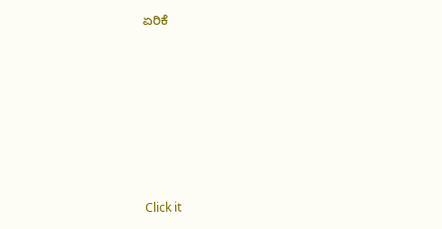ಏರಿಕೆ












Click it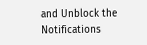and Unblock the Notifications